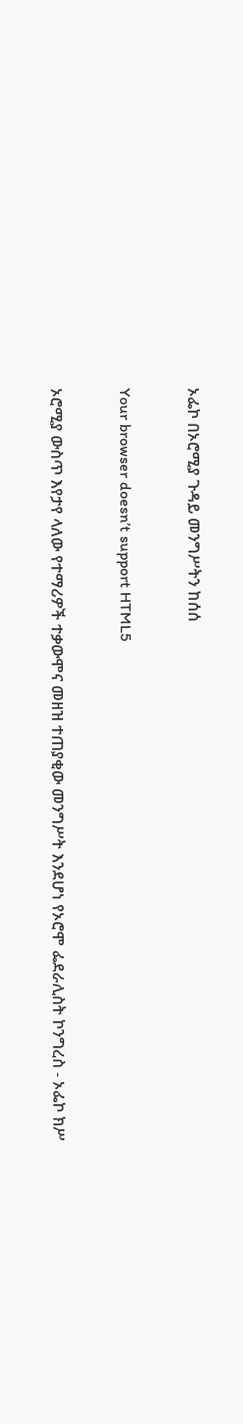ኦፌኮ በኦሮሚያ ጉዳይ መንግሥትን ከሰሰ

Your browser doesn’t support HTML5

ኦሮሚያ ውስጥ እየታየ ላለው የተማሪዎች ተቃውሞና መዘዝ ተጠያቂው መንግሥት እንደሆነ የኦሮሞ ፌደራሊስት ኮንግረስ - ኦፌኮ ክሥ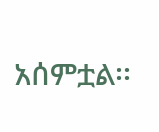አሰምቷል፡፡